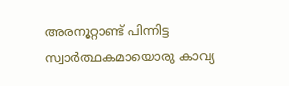അരനൂറ്റാണ്ട് പിന്നിട്ട സ്വാർത്ഥകമായൊരു കാവ്യ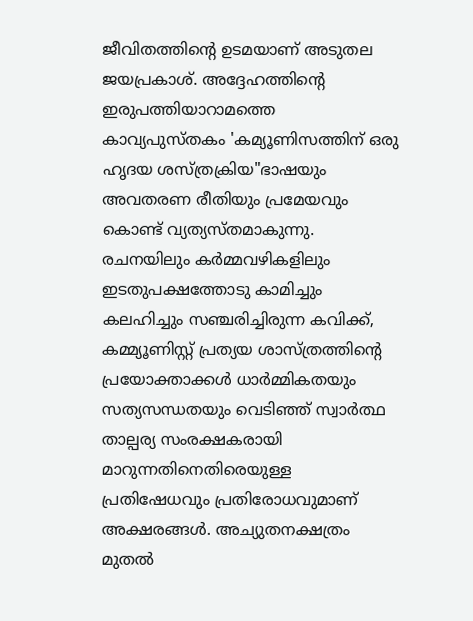ജീവിതത്തിന്റെ ഉടമയാണ് അടുതല ജയപ്രകാശ്. അദ്ദേഹത്തിന്റെ ഇരുപത്തിയാറാമത്തെ കാവ്യപുസ്തകം 'കമ്യൂണിസത്തിന് ഒരു ഹൃദയ ശസ്ത്രക്രിയ"ഭാഷയും അവതരണ രീതിയും പ്രമേയവും കൊണ്ട് വ്യത്യസ്തമാകുന്നു.
രചനയിലും കർമ്മവഴികളിലും ഇടതുപക്ഷത്തോടു കാമിച്ചും കലഹിച്ചും സഞ്ചരിച്ചിരുന്ന കവിക്ക്, കമ്മ്യൂണിസ്റ്റ് പ്രത്യയ ശാസ്ത്രത്തിന്റെ പ്രയോക്താക്കൾ ധാർമ്മികതയും സത്യസന്ധതയും വെടിഞ്ഞ് സ്വാർത്ഥ താല്പര്യ സംരക്ഷകരായി മാറുന്നതിനെതിരെയുള്ള പ്രതിഷേധവും പ്രതിരോധവുമാണ് അക്ഷരങ്ങൾ. അച്യുതനക്ഷത്രം മുതൽ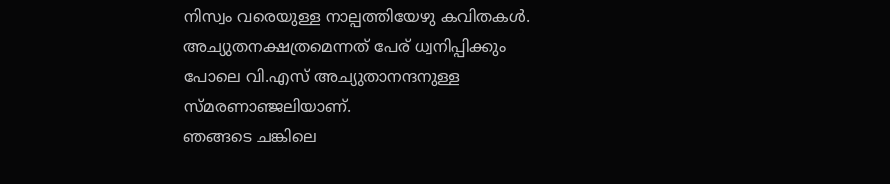നിസ്വം വരെയുള്ള നാല്പത്തിയേഴു കവിതകൾ. അച്യുതനക്ഷത്രമെന്നത് പേര് ധ്വനിപ്പിക്കും പോലെ വി.എസ് അച്യുതാനന്ദനുള്ള സ്മരണാഞ്ജലിയാണ്.
ഞങ്ങടെ ചങ്കിലെ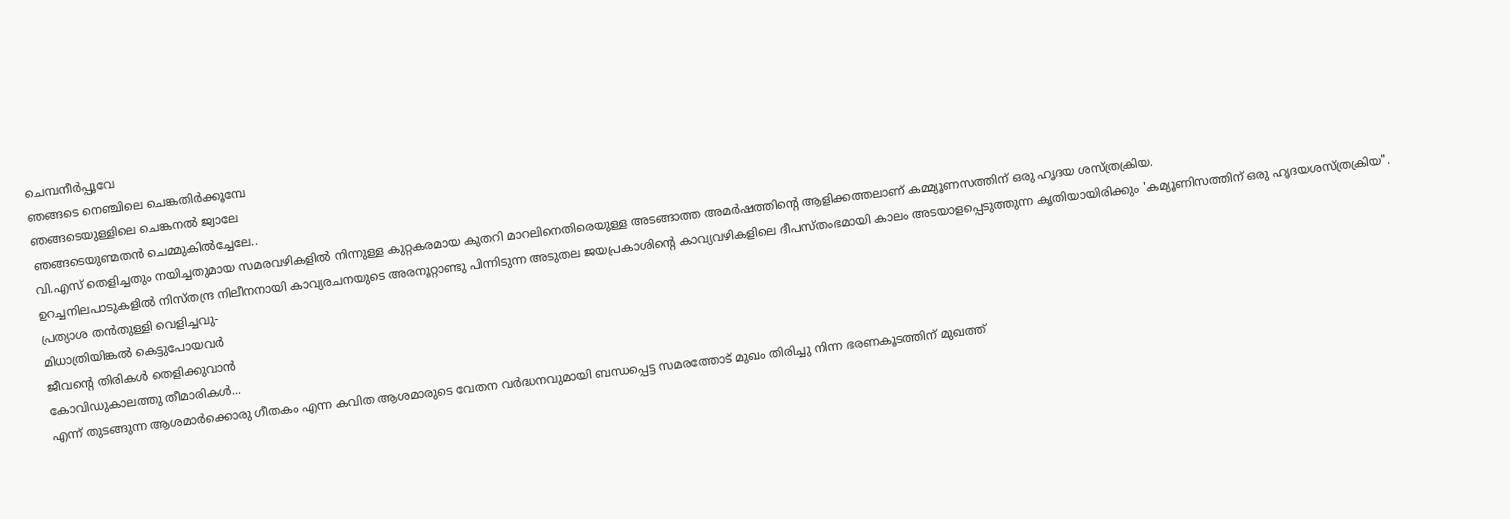ചെമ്പനീർപ്പൂവേ
ഞങ്ങടെ നെഞ്ചിലെ ചെങ്കതിർക്കൂമ്പേ
ഞങ്ങടെയുള്ളിലെ ചെങ്കനൽ ജ്വാലേ
ഞങ്ങടെയുണ്മതൻ ചെമ്മുകിൽച്ചേലേ..
വി.എസ് തെളിച്ചതും നയിച്ചതുമായ സമരവഴികളിൽ നിന്നുള്ള കുറ്റകരമായ കുതറി മാറലിനെതിരെയുള്ള അടങ്ങാത്ത അമർഷത്തിന്റെ ആളിക്കത്തലാണ് കമ്മ്യൂണസത്തിന് ഒരു ഹൃദയ ശസ്ത്രക്രിയ.
ഉറച്ചനിലപാടുകളിൽ നിസ്തന്ദ്ര നിലീനനായി കാവ്യരചനയുടെ അരനൂറ്റാണ്ടു പിന്നിടുന്ന അടുതല ജയപ്രകാശിന്റെ കാവ്യവഴികളിലെ ദീപസ്തംഭമായി കാലം അടയാളപ്പെടുത്തുന്ന കൃതിയായിരിക്കും 'കമ്യൂണിസത്തിന് ഒരു ഹൃദയശസ്ത്രക്രിയ".
പ്രത്യാശ തൻതുള്ളി വെളിച്ചവു-
മിധാത്രിയിങ്കൽ കെട്ടുപോയവർ
ജീവന്റെ തിരികൾ തെളിക്കുവാൻ
കോവിഡുകാലത്തു തീമാരികൾ...
എന്ന് തുടങ്ങുന്ന ആശമാർക്കൊരു ഗീതകം എന്ന കവിത ആശമാരുടെ വേതന വർദ്ധനവുമായി ബന്ധപ്പെട്ട സമരത്തോട് മുഖം തിരിച്ചു നിന്ന ഭരണകൂടത്തിന് മുഖത്ത്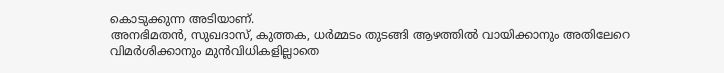കൊടുക്കുന്ന അടിയാണ്.
അനഭിമതൻ, സുഖദാസ്, കുത്തക, ധർമ്മടം തുടങ്ങി ആഴത്തിൽ വായിക്കാനും അതിലേറെ വിമർശിക്കാനും മുൻവിധികളില്ലാതെ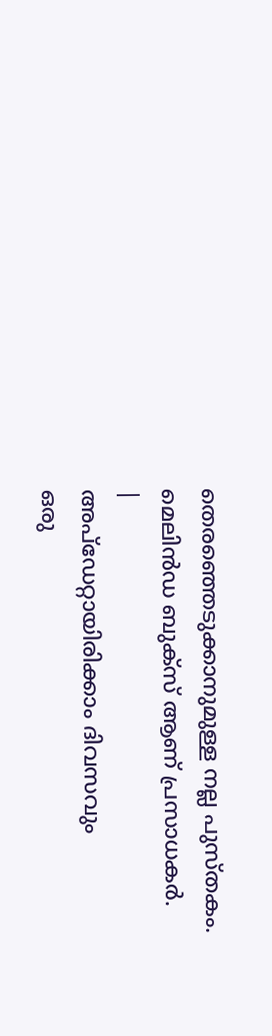തെരഞ്ഞെടുക്കാനുമുള്ള നല്ല പുസ്തകം. മെലിൻഡ ബുക്സ് ആണ് പ്രസാധകർ.
|
അപ്ഡേറ്റായിരിക്കാം ദിവസവും
ഒരു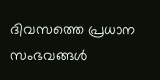ദിവസത്തെ പ്രധാന സംഭവങ്ങൾ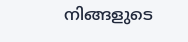നിങ്ങളുടെ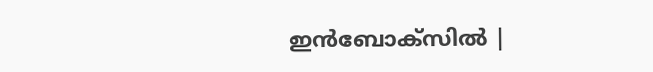ഇൻബോക്സിൽ |